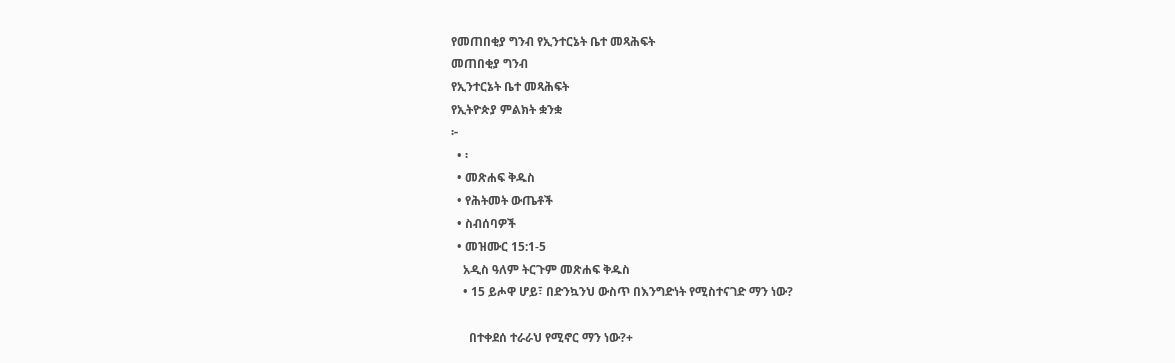የመጠበቂያ ግንብ የኢንተርኔት ቤተ መጻሕፍት
መጠበቂያ ግንብ
የኢንተርኔት ቤተ መጻሕፍት
የኢትዮጵያ ምልክት ቋንቋ
፦
  • ፡
  • መጽሐፍ ቅዱስ
  • የሕትመት ውጤቶች
  • ስብሰባዎች
  • መዝሙር 15:1-5
    አዲስ ዓለም ትርጉም መጽሐፍ ቅዱስ
    • 15 ይሖዋ ሆይ፣ በድንኳንህ ውስጥ በእንግድነት የሚስተናገድ ማን ነው?

      በተቀደሰ ተራራህ የሚኖር ማን ነው?+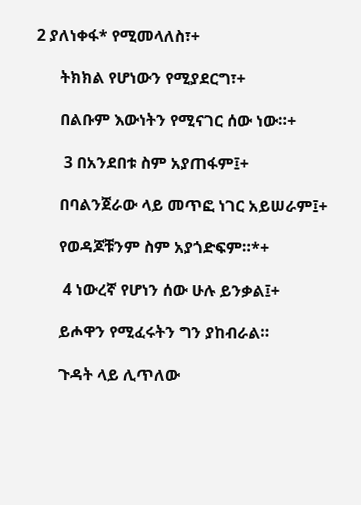2 ያለነቀፋ* የሚመላለስ፣+

      ትክክል የሆነውን የሚያደርግ፣+

      በልቡም እውነትን የሚናገር ሰው ነው።+

       3 በአንደበቱ ስም አያጠፋም፤+

      በባልንጀራው ላይ መጥፎ ነገር አይሠራም፤+

      የወዳጆቹንም ስም አያጎድፍም።*+

       4 ነውረኛ የሆነን ሰው ሁሉ ይንቃል፤+

      ይሖዋን የሚፈሩትን ግን ያከብራል።

      ጉዳት ላይ ሊጥለው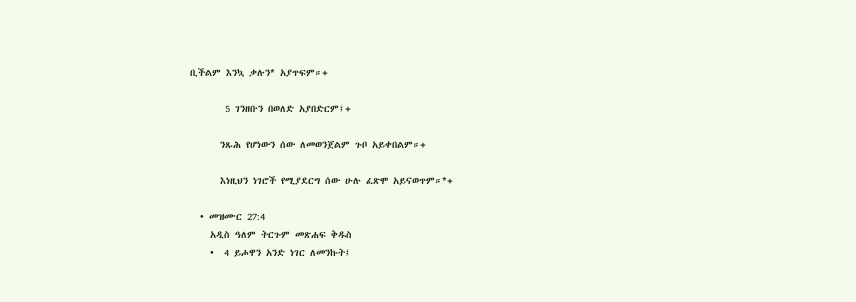ቢችልም እንኳ ቃሉን* አያጥፍም።+

       5 ገንዘቡን በወለድ አያበድርም፤+

      ንጹሕ የሆነውን ሰው ለመወንጀልም ጉቦ አይቀበልም።+

      እነዚህን ነገሮች የሚያደርግ ሰው ሁሉ ፈጽሞ አይናወጥም።*+

  • መዝሙር 27:4
    አዲስ ዓለም ትርጉም መጽሐፍ ቅዱስ
    •  4 ይሖዋን አንድ ነገር ለመንኩት፤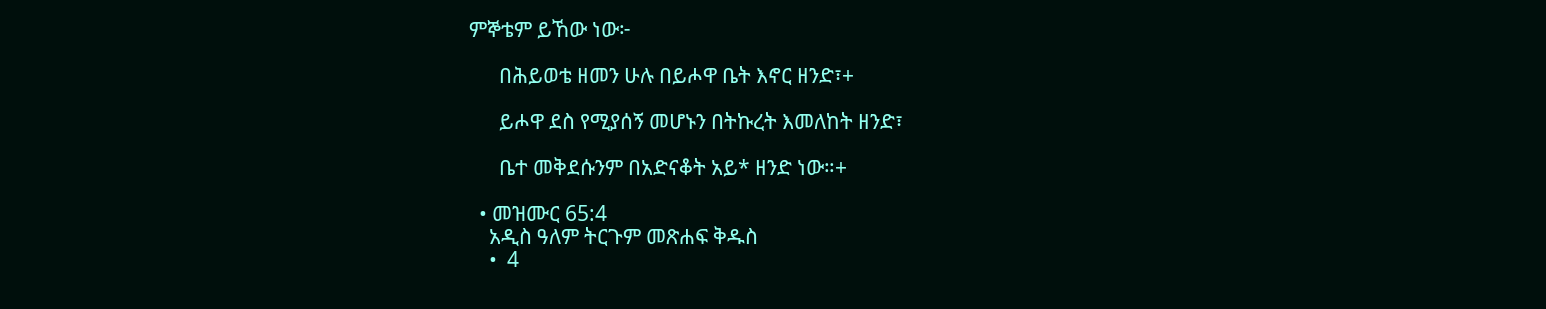ምኞቴም ይኸው ነው፦

      በሕይወቴ ዘመን ሁሉ በይሖዋ ቤት እኖር ዘንድ፣+

      ይሖዋ ደስ የሚያሰኝ መሆኑን በትኩረት እመለከት ዘንድ፣

      ቤተ መቅደሱንም በአድናቆት አይ* ዘንድ ነው።+

  • መዝሙር 65:4
    አዲስ ዓለም ትርጉም መጽሐፍ ቅዱስ
    •  4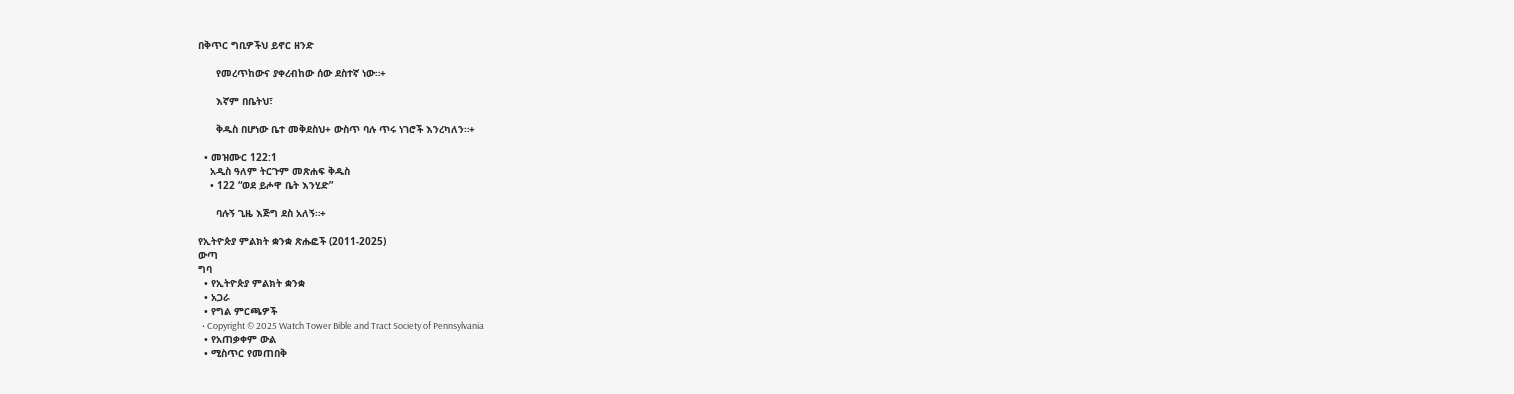በቅጥር ግቢዎችህ ይኖር ዘንድ

      የመረጥከውና ያቀረብከው ሰው ደስተኛ ነው።+

      እኛም በቤትህ፣

      ቅዱስ በሆነው ቤተ መቅደስህ+ ውስጥ ባሉ ጥሩ ነገሮች እንረካለን።+

  • መዝሙር 122:1
    አዲስ ዓለም ትርጉም መጽሐፍ ቅዱስ
    • 122 “ወደ ይሖዋ ቤት እንሂድ”

      ባሉኝ ጊዜ እጅግ ደስ አለኝ።+

የኢትዮጵያ ምልክት ቋንቋ ጽሑፎች (2011-2025)
ውጣ
ግባ
  • የኢትዮጵያ ምልክት ቋንቋ
  • አጋራ
  • የግል ምርጫዎች
  • Copyright © 2025 Watch Tower Bible and Tract Society of Pennsylvania
  • የአጠቃቀም ውል
  • ሚስጥር የመጠበቅ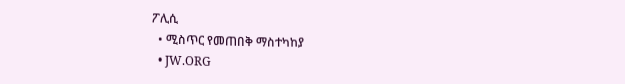ፖሊሲ
  • ሚስጥር የመጠበቅ ማስተካከያ
  • JW.ORG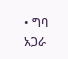• ግባ
አጋራ